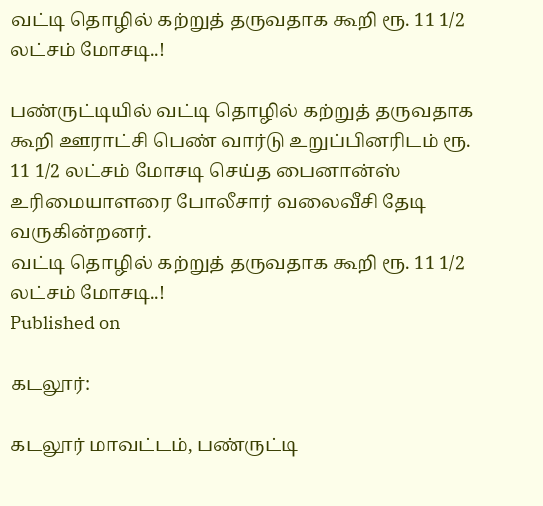வட்டி தொழில் கற்றுத் தருவதாக கூறி ரூ. 11 1/2 லட்சம் மோசடி..!

பண்ருட்டியில் வட்டி தொழில் கற்றுத் தருவதாக கூறி ஊராட்சி பெண் வார்டு உறுப்பினரிடம் ரூ. 11 1/2 லட்சம் மோசடி செய்த பைனான்ஸ் உரிமையாளரை போலீசார் வலைவீசி தேடி வருகின்றனர்.
வட்டி தொழில் கற்றுத் தருவதாக கூறி ரூ. 11 1/2 லட்சம் மோசடி..!
Published on

கடலூர்:

கடலூர் மாவட்டம், பண்ருட்டி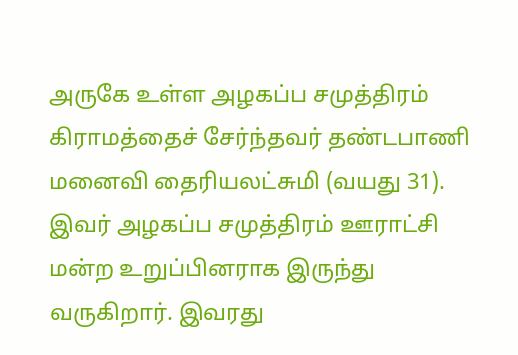அருகே உள்ள அழகப்ப சமுத்திரம் கிராமத்தைச் சேர்ந்தவர் தண்டபாணி மனைவி தைரியலட்சுமி (வயது 31). இவர் அழகப்ப சமுத்திரம் ஊராட்சி மன்ற உறுப்பினராக இருந்து வருகிறார். இவரது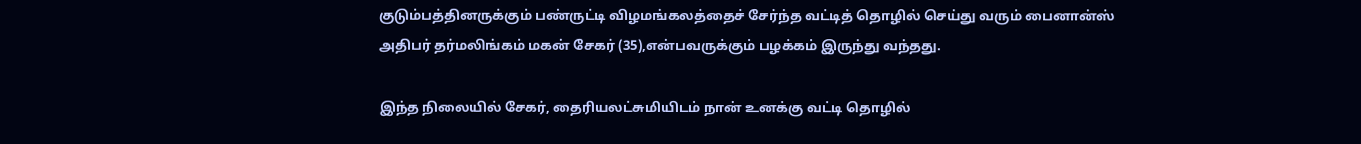குடும்பத்தினருக்கும் பண்ருட்டி விழமங்கலத்தைச் சேர்ந்த வட்டித் தொழில் செய்து வரும் பைனான்ஸ் அதிபர் தர்மலிங்கம் மகன் சேகர் (35),என்பவருக்கும் பழக்கம் இருந்து வந்தது.

இந்த நிலையில் சேகர், தைரியலட்சுமியிடம் நான் உனக்கு வட்டி தொழில்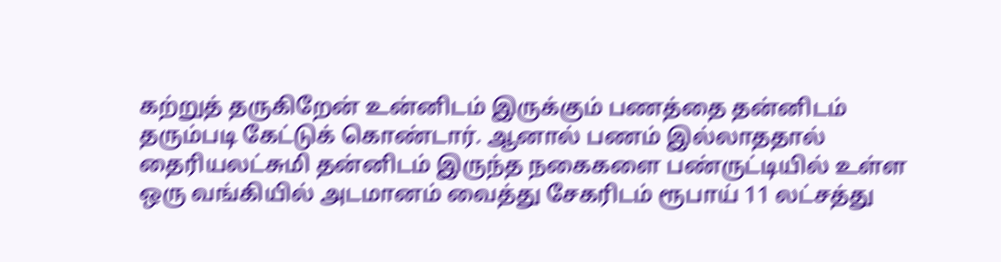கற்றுத் தருகிறேன் உன்னிடம் இருக்கும் பணத்தை தன்னிடம் தரும்படி கேட்டுக் கொண்டார். ஆனால் பணம் இல்லாததால் தைரியலட்சுமி தன்னிடம் இருந்த நகைகளை பண்ருட்டியில் உள்ள ஒரு வங்கியில் அடமானம் வைத்து சேகரிடம் ரூபாய் 11 லட்சத்து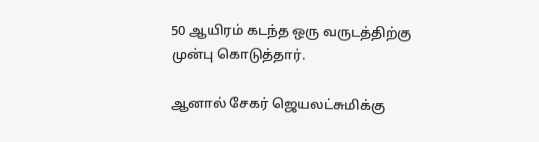50 ஆயிரம் கடந்த ஒரு வருடத்திற்கு முன்பு கொடுத்தார்.

ஆனால் சேகர் ஜெயலட்சுமிக்கு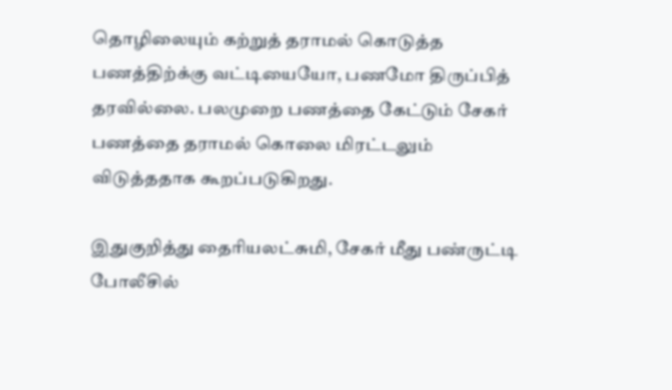தொழிலையும் கற்றுத் தராமல் கொடுத்த பணத்திற்க்கு வட்டியையோ, பணமோ திருப்பித் தரவில்லை. பலமுறை பணத்தை கேட்டும் சேகர் பணத்தை தராமல் கொலை மிரட்டலும் விடுத்ததாக கூறப்படுகிறது.

இதுகுறித்து தைரியலட்சுமி, சேகர் மீது பண்ருட்டி போலீசில்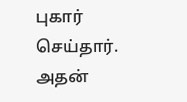புகார் செய்தார். அதன்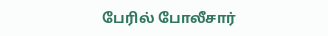பேரில் போலீசார்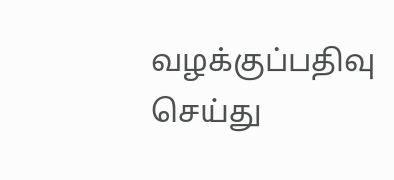வழக்குப்பதிவு செய்து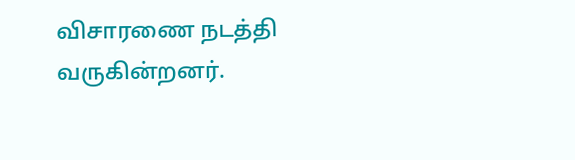விசாரணை நடத்தி வருகின்றனர்.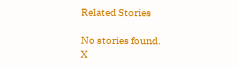Related Stories

No stories found.
X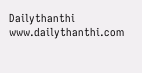Dailythanthi
www.dailythanthi.com